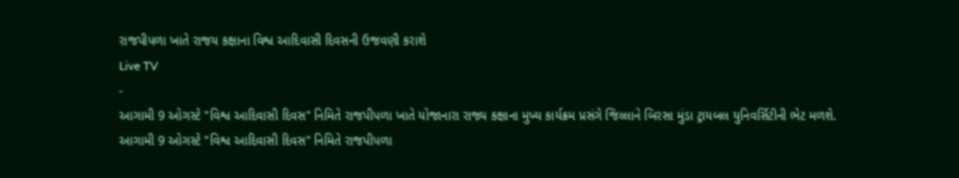રાજપીપળા ખાતે રાજય કક્ષાના વિશ્વ આદિવાસી દિવસની ઉજવણી કરાશે
Live TV
-
આગામી 9 ઓગસ્ટે "વિશ્વ આદિવાસી દિવસ" નિમિતે રાજપીપળા ખાતે યોજાનારા રાજ્ય કક્ષાના મુખ્ય કાર્યક્રમ પ્રસંગે જિલ્લાને બિરસા મુંડા ટ્રાયબલ યુનિવર્સિટીની ભેટ મળશે.
આગામી 9 ઓગસ્ટે "વિશ્વ આદિવાસી દિવસ" નિમિતે રાજપીપળા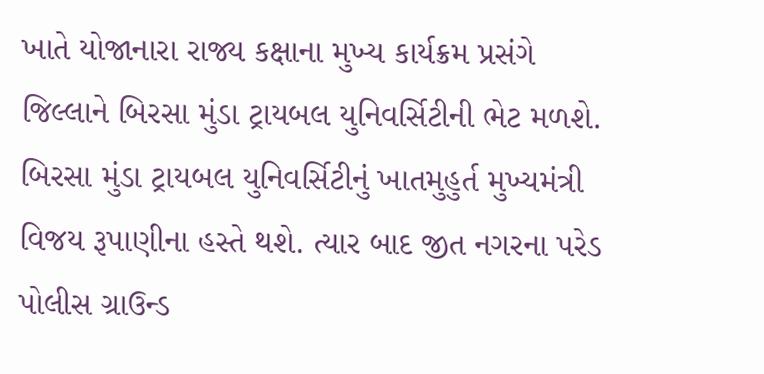ખાતે યોજાનારા રાજ્ય કક્ષાના મુખ્ય કાર્યક્રમ પ્રસંગે જિલ્લાને બિરસા મુંડા ટ્રાયબલ યુનિવર્સિટીની ભેટ મળશે. બિરસા મુંડા ટ્રાયબલ યુનિવર્સિટીનું ખાતમુહુર્ત મુખ્યમંત્રી વિજય રૂપાણીના હસ્તે થશે. ત્યાર બાદ જીત નગરના પરેડ પોલીસ ગ્રાઉન્ડ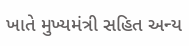ખાતે મુખ્યમંત્રી સહિત અન્ય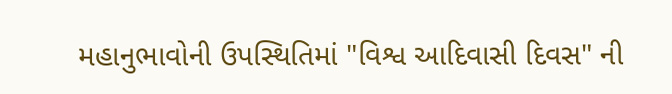મહાનુભાવોની ઉપસ્થિતિમાં "વિશ્વ આદિવાસી દિવસ" ની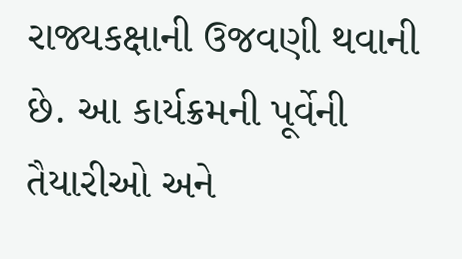રાજ્યકક્ષાની ઉજવણી થવાની છે. આ કાર્યક્રમની પૂર્વેની તૈયારીઓ અને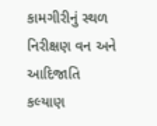કામગીરીનું સ્થળ નિરીક્ષણ વન અને આદિજાતિ કલ્યાણ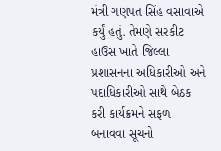મંત્રી ગણપત સિંહ વસાવાએ કર્યું હતું. તેમણે સરકીટ હાઉસ ખાતે જિલ્લા પ્રશાસનના અધિકારીઓ અને પદાધિકારીઓ સાથે બેઠક કરી કાર્યક્રમને સફળ બનાવવા સૂચનો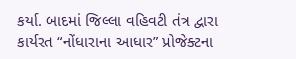કર્યા. બાદમાં જિલ્લા વહિવટી તંત્ર દ્વારા કાર્યરત “નોંધારાના આધાર” પ્રોજેક્ટના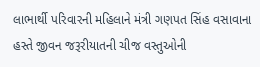લાભાર્થી પરિવારની મહિલાને મંત્રી ગણપત સિંહ વસાવાના હસ્તે જીવન જરૂરીયાતની ચીજ વસ્તુઓની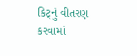કિટ્નું વીતરણ કરવામાં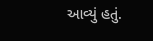આવ્યું હતું.